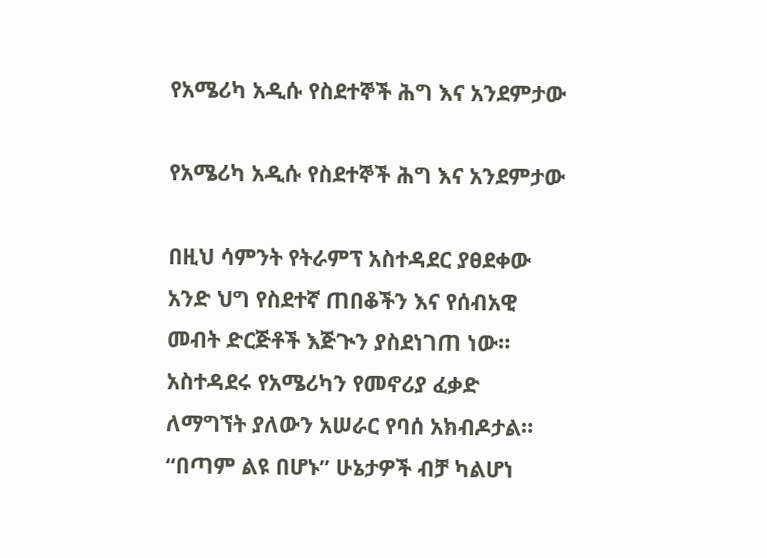የአሜሪካ አዲሱ የስደተኞች ሕግ እና አንደምታው

የአሜሪካ አዲሱ የስደተኞች ሕግ እና አንደምታው

በዚህ ሳምንት የትራምፕ አስተዳደር ያፀደቀው አንድ ህግ የስደተኛ ጠበቆችን እና የሰብአዊ መብት ድርጅቶች እጅጒን ያስደነገጠ ነው። አስተዳደሩ የአሜሪካን የመኖሪያ ፈቃድ ለማግኘት ያለውን አሠራር የባሰ አክብዶታል። “በጣም ልዩ በሆኑ” ሁኔታዎች ብቻ ካልሆነ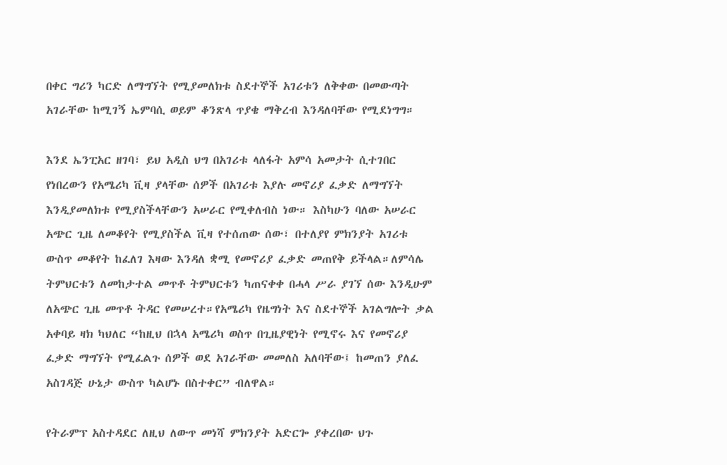በቀር ግሪን ካርድ ለማግኘት የሚያመለክቱ ስደተኞች አገሪቱን ለቅቀው በመውጣት አገራቸው ከሚገኝ ኤምባሲ ወይም ቆንጽላ ጥያቄ ማቅረብ እንዳለባቸው የሚደነግግ።

እንደ ኤንፒአር ዘገባ፣ ይህ አዲስ ህግ በአገሪቱ ላለፋት አምሳ አመታት ሲተገበር የነበረውን የአሜሪካ ቪዛ ያላቸው ሰዎች በአገሪቱ እያሉ መኖሪያ ፈቃድ ለማግኘት እንዲያመለክቱ የሚያስችላቸውን አሠራር የሚቀለብስ ነው። እስካሁን ባለው አሠራር አጭር ጊዜ ለመቆየት የሚያስችል ቪዛ የተሰጠው ሰው፣ በተለያየ ምክንያት አገሪቱ ውስጥ መቆየት ከፈለገ እዛው እንዳለ ቋሚ የመኖሪያ ፈቃድ መጠየቅ ይችላል።ለምሳሌ ትምህርቱን ለመከታተል መጥቶ ትምህርቱን ካጠናቀቀ በሓላ ሥራ ያገኘ ሰው እንዲሁም ለአጭር ጊዜ መጥቶ ትዳር የመሠረተ።የአሜሪካ የዜግነት እና ስደተኞች አገልግሎት ቃል አቀባይ ዛክ ካህለር “ከዚህ በኋላ አሜሪካ ወስጥ በጊዜያዊነት የሚኖሩ እና የመኖሪያ ፈቃድ ማግኘት የሚፈልጉ ሰዎች ወደ አገራቸው መመለስ አለባቸው፤ ከመጠን ያለፈ አስገዳጅ ሁኔታ ውስጥ ካልሆኑ በስተቀር” ብለዋል።

የትራምፕ አስተዳደር ለዚህ ለውጥ መነሻ ምክንያት አድርጐ ያቀረበው ህጉ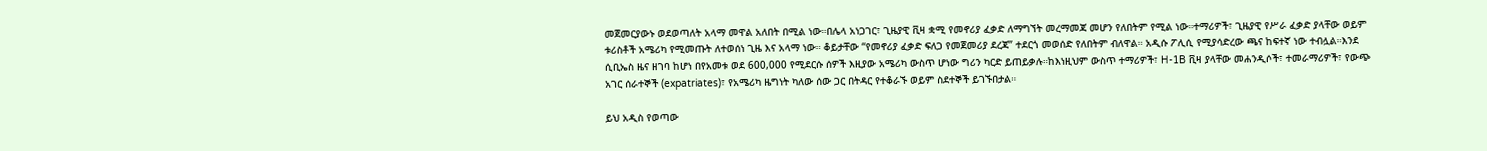መጀመርያውኑ ወደወጣለት አላማ መዋል አለበት በሚል ነው።በሌላ አነጋገር፣ ጊዜያዊ ቪዛ ቋሚ የመኖሪያ ፈቃድ ለማግኘት መረማመጃ መሆን የለበትም የሚል ነው።ተማሪዎች፣ ጊዜያዊ የሥራ ፈቃድ ያላቸው ወይም ቱሪስቶች አሜሪካ የሚመጡት ለተወሰነ ጊዜ እና አላማ ነው። ቆይታቸው “የመኖሪያ ፈቃድ ፍለጋ የመጀመሪያ ደረጃ” ተደርጎ መወሰድ የለበትም ብለዋል። አዲሱ ፖሊሲ የሚያሳድረው ጫና ከፍተኛ ነው ተብሏል።እንደ ሲቢኤስ ዜና ዘገባ ከሆነ በየአመቱ ወደ 600,000 የሚደርሱ ሰዎች እዚያው አሜሪካ ውስጥ ሆነው ግሪን ካርድ ይጠይቃሉ።ከእነዚህም ውስጥ ተማሪዎች፣ H-1B ቪዛ ያላቸው መሐንዲሶች፣ ተመራማሪዎች፣ የውጭ አገር ሰራተኞች (expatriates)፣ የአሜሪካ ዜግነት ካለው ሰው ጋር በትዳር የተቆራኙ ወይም ስደተኞች ይገኙበታል።

ይህ አዲስ የወጣው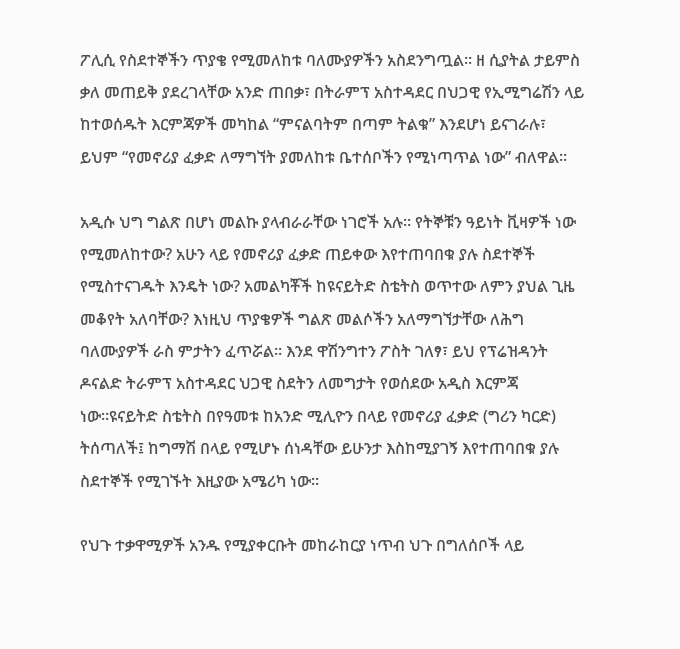ፖሊሲ የስደተኞችን ጥያቄ የሚመለከቱ ባለሙያዎችን አስደንግጧል። ዘ ሲያትል ታይምስ ቃለ መጠይቅ ያደረገላቸው አንድ ጠበቃ፣ በትራምፕ አስተዳደር በህጋዊ የኢሚግሬሽን ላይ ከተወሰዱት እርምጃዎች መካከል “ምናልባትም በጣም ትልቁ” እንደሆነ ይናገራሉ፣ ይህም “የመኖሪያ ፈቃድ ለማግኘት ያመለከቱ ቤተሰቦችን የሚነጣጥል ነው” ብለዋል።

አዲሱ ህግ ግልጽ በሆነ መልኩ ያላብራራቸው ነገሮች አሉ። የትኞቹን ዓይነት ቪዛዎች ነው የሚመለከተው? አሁን ላይ የመኖሪያ ፈቃድ ጠይቀው እየተጠባበቁ ያሉ ስደተኞች የሚስተናገዱት እንዴት ነው? አመልካቾች ከዩናይትድ ስቴትስ ወጥተው ለምን ያህል ጊዜ መቆየት አለባቸው? እነዚህ ጥያቄዎች ግልጽ መልሶችን አለማግኘታቸው ለሕግ ባለሙያዎች ራስ ምታትን ፈጥሯል። እንደ ዋሽንግተን ፖስት ገለፃ፣ ይህ የፕሬዝዳንት ዶናልድ ትራምፕ አስተዳደር ህጋዊ ስደትን ለመግታት የወሰደው አዲስ እርምጃ ነው።ዩናይትድ ስቴትስ በየዓመቱ ከአንድ ሚሊዮን በላይ የመኖሪያ ፈቃድ (ግሪን ካርድ) ትሰጣለች፤ ከግማሽ በላይ የሚሆኑ ሰነዳቸው ይሁንታ እስከሚያገኝ እየተጠባበቁ ያሉ ስደተኞች የሚገኙት እዚያው አሜሪካ ነው።

የህጉ ተቃዋሚዎች አንዱ የሚያቀርቡት መከራከርያ ነጥብ ህጉ በግለሰቦች ላይ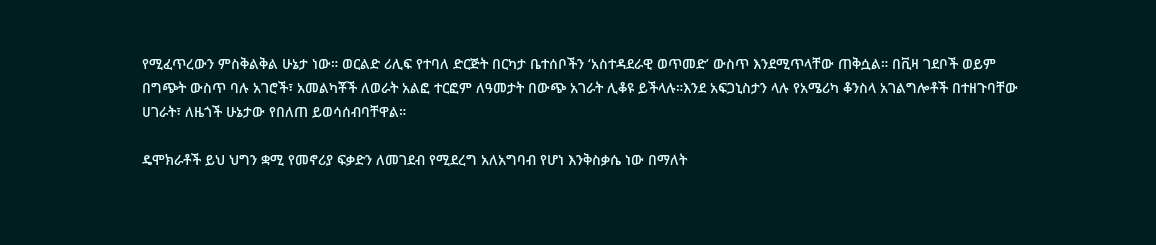የሚፈጥረውን ምስቅልቅል ሁኔታ ነው። ወርልድ ሪሊፍ የተባለ ድርጅት በርካታ ቤተሰቦችን ‘አስተዳደራዊ ወጥመድ’ ውስጥ እንደሚጥላቸው ጠቅሷል። በቪዛ ገደቦች ወይም በግጭት ውስጥ ባሉ አገሮች፣ አመልካቾች ለወራት አልፎ ተርፎም ለዓመታት በውጭ አገራት ሊቆዩ ይችላሉ።እንደ አፍጋኒስታን ላሉ የአሜሪካ ቆንስላ አገልግሎቶች በተዘጉባቸው ሀገራት፣ ለዜጎች ሁኔታው የበለጠ ይወሳሰብባቸዋል።

ዴሞክራቶች ይህ ህግን ቋሚ የመኖሪያ ፍቃድን ለመገደብ የሚደረግ አለአግባብ የሆነ እንቅስቃሴ ነው በማለት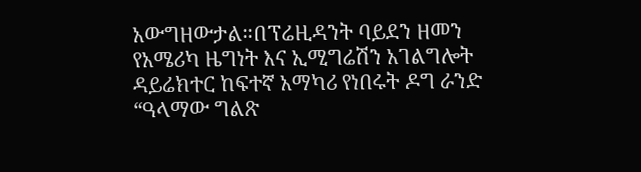አውግዘውታል።በፕሬዚዳንት ባይደን ዘመን የአሜሪካ ዜግነት እና ኢሚግሬሽን አገልግሎት ዳይሬክተር ከፍተኛ አማካሪ የነበሩት ዶግ ራንድ “ዓላማው ግልጽ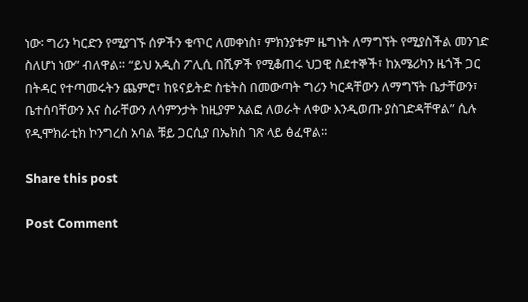ነው፡ ግሪን ካርድን የሚያገኙ ሰዎችን ቁጥር ለመቀነስ፣ ምክንያቱም ዜግነት ለማግኘት የሚያስችል መንገድ ስለሆነ ነው” ብለዋል። “ይህ አዲስ ፖሊሲ በሺዎች የሚቆጠሩ ህጋዊ ስደተኞች፣ ከአሜሪካን ዜጎች ጋር በትዳር የተጣመሩትን ጨምሮ፣ ከዩናይትድ ስቴትስ በመውጣት ግሪን ካርዳቸውን ለማግኘት ቤታቸውን፣ ቤተሰባቸውን እና ስራቸውን ለሳምንታት ከዚያም አልፎ ለወራት ለቀው እንዲወጡ ያስገድዳቸዋል” ሲሉ የዲሞክራቲክ ኮንግረስ አባል ቹይ ጋርሲያ በኤክስ ገጽ ላይ ፅፈዋል።

Share this post

Post Comment